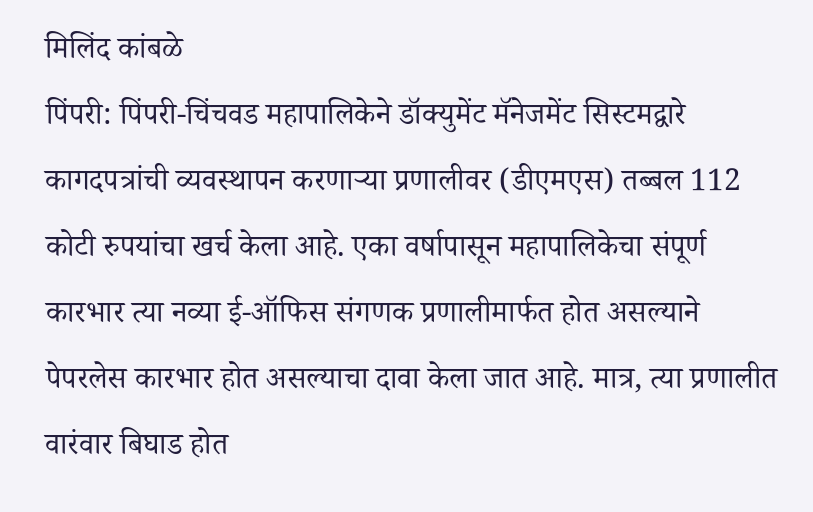मिलिंद कांबळे
पिंपरी: पिंपरी-चिंचवड महापालिकेने डॉक्युमेंट मॅनेजमेंट सिस्टमद्वारे कागदपत्रांची व्यवस्थापन करणाऱ्या प्रणालीवर (डीएमएस) तब्बल 112 कोटी रुपयांचा खर्च केला आहे. एका वर्षापासून महापालिकेचा संपूर्ण कारभार त्या नव्या ई-ऑफिस संगणक प्रणालीमार्फत होत असल्याने पेपरलेस कारभार होत असल्याचा दावा केला जात आहे. मात्र, त्या प्रणालीत वारंवार बिघाड होत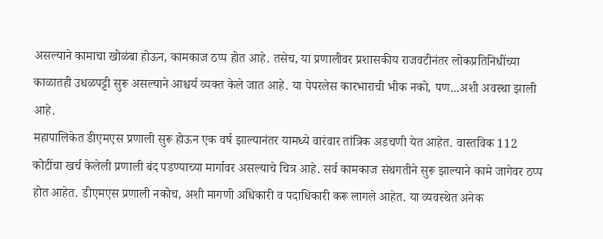असल्याने कामाचा खोळंबा होऊन, कामकाज ठप्प होत आहे. तसेच, या प्रणालीवर प्रशासकीय राजवटीनंतर लोकप्रतिनिधींच्या काळातही उधळपट्टी सुरू असल्याने आश्चर्य व्यक्त केले जात आहे. या पेपरलेस कारभाराची भीक नको, पण...अशी अवस्था झाली आहे.
महापालिकेत डीएमएस प्रणाली सुरू होऊन एक वर्ष झाल्यानंतर यामध्ये वारंवार तांत्रिक अडचणी येत आहेत. वास्तविक 112 कोटींचा खर्च केलेली प्रणाली बंद पडण्याच्या मार्गावर असल्याचे चित्र आहे. सर्व कामकाज संथगतीने सुरू झाल्याने कामे जागेवर ठप्प होत आहेत. डीएमएस प्रणाली नकोच, अशी मागणी अधिकारी व पदाधिकारी करू लागले आहेत. या व्यवस्थेत अनेक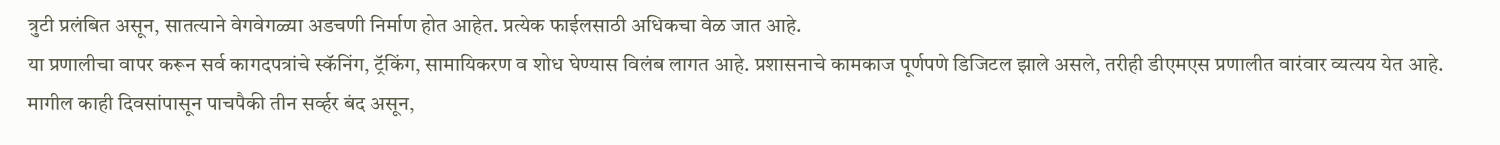त्रुटी प्रलंबित असून, सातत्याने वेगवेगळ्या अडचणी निर्माण होत आहेत. प्रत्येक फाईलसाठी अधिकचा वेळ जात आहे.
या प्रणालीचा वापर करून सर्व कागदपत्रांचे स्कॅनिंग, ट्रॅकिंग, सामायिकरण व शोध घेण्यास विलंब लागत आहे. प्रशासनाचे कामकाज पूर्णपणे डिजिटल झाले असले, तरीही डीएमएस प्रणालीत वारंवार व्यत्यय येत आहे. मागील काही दिवसांपासून पाचपैकी तीन सर्व्हर बंद असून,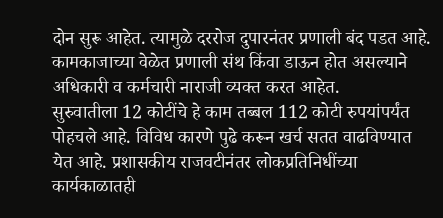दोन सुरू आहेत. त्यामुळे दररोज दुपारनंतर प्रणाली बंद पडत आहे. कामकाजाच्या वेळेत प्रणाली संथ किंवा डाऊन होत असल्याने अधिकारी व कर्मचारी नाराजी व्यक्त करत आहेत.
सुरुवातीला 12 कोटींचे हे काम तब्बल 112 कोटी रुपयांपर्यंत पोहचले आहे. विविध कारणे पुढे करून खर्च सतत वाढविण्यात येत आहे. प्रशासकीय राजवटीनंतर लोकप्रतिनिधींच्या कार्यकाळातही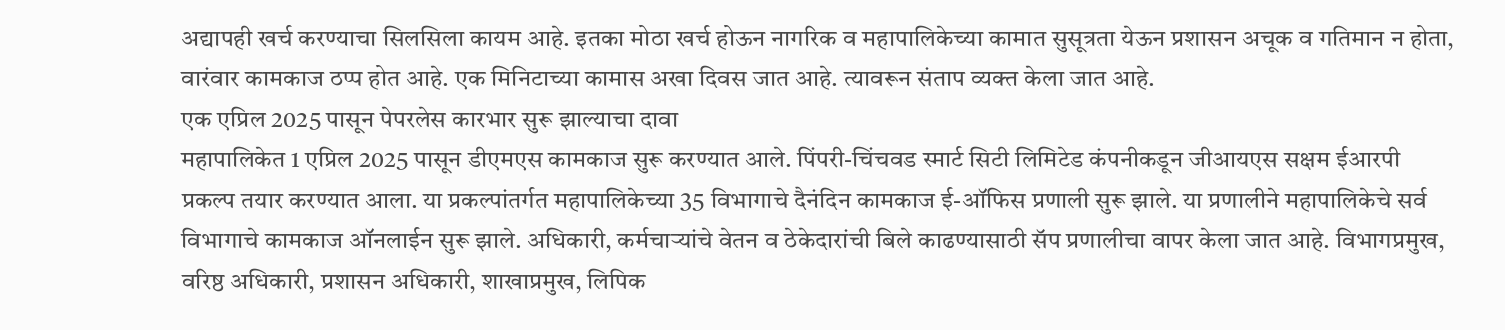अद्यापही खर्च करण्याचा सिलसिला कायम आहे. इतका मोठा खर्च होऊन नागरिक व महापालिकेच्या कामात सुसूत्रता येऊन प्रशासन अचूक व गतिमान न होता, वारंवार कामकाज ठप्प होत आहे. एक मिनिटाच्या कामास अखा दिवस जात आहे. त्यावरून संताप व्यक्त केला जात आहे.
एक एप्रिल 2025 पासून पेपरलेस कारभार सुरू झाल्याचा दावा
महापालिकेत 1 एप्रिल 2025 पासून डीएमएस कामकाज सुरू करण्यात आले. पिंपरी-चिंचवड स्मार्ट सिटी लिमिटेड कंपनीकडून जीआयएस सक्षम ईआरपी प्रकल्प तयार करण्यात आला. या प्रकल्पांतर्गत महापालिकेच्या 35 विभागाचे दैनंदिन कामकाज ई-ऑफिस प्रणाली सुरू झाले. या प्रणालीने महापालिकेचे सर्व विभागाचे कामकाज ऑनलाईन सुरू झाले. अधिकारी, कर्मचाऱ्यांचे वेतन व ठेकेदारांची बिले काढण्यासाठी सॅप प्रणालीचा वापर केला जात आहे. विभागप्रमुख, वरिष्ठ अधिकारी, प्रशासन अधिकारी, शाखाप्रमुख, लिपिक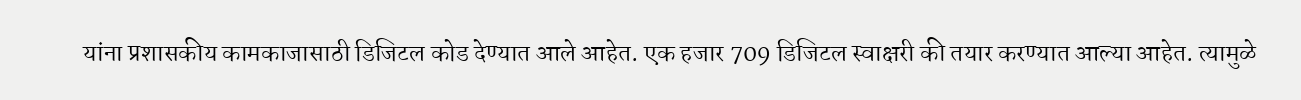यांना प्रशासकीय कामकाजासाठी डिजिटल कोड देण्यात आले आहेत. एक हजार 709 डिजिटल स्वाक्षरी की तयार करण्यात आल्या आहेत. त्यामुळे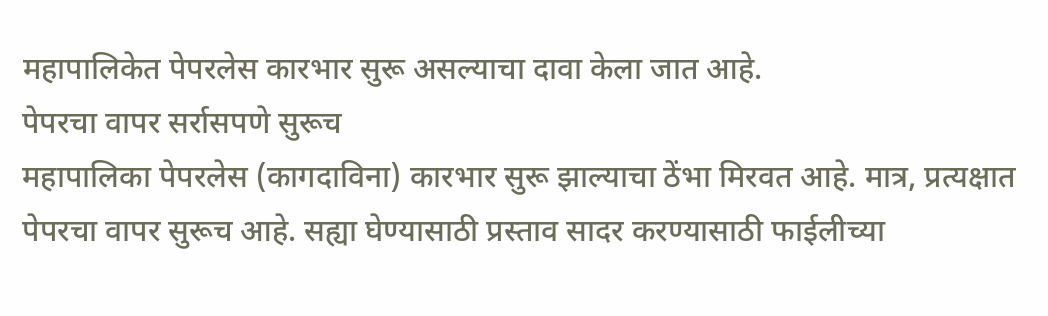महापालिकेत पेपरलेस कारभार सुरू असल्याचा दावा केला जात आहे.
पेपरचा वापर सर्रासपणे सुरूच
महापालिका पेपरलेस (कागदाविना) कारभार सुरू झाल्याचा ठेंभा मिरवत आहे. मात्र, प्रत्यक्षात पेपरचा वापर सुरूच आहे. सह्या घेण्यासाठी प्रस्ताव सादर करण्यासाठी फाईलीच्या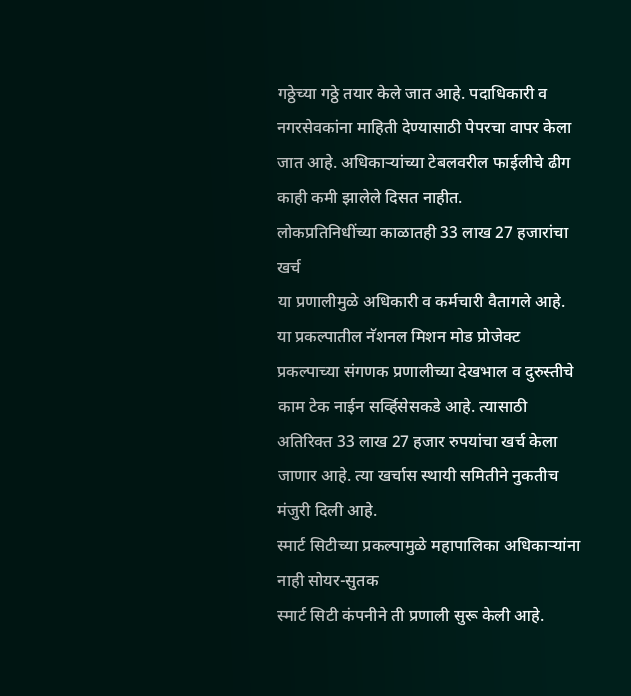गठ्ठेच्या गठ्ठे तयार केले जात आहे. पदाधिकारी व नगरसेवकांना माहिती देण्यासाठी पेपरचा वापर केला जात आहे. अधिकाऱ्यांच्या टेबलवरील फाईलीचे ढीग काही कमी झालेले दिसत नाहीत.
लोकप्रतिनिधींच्या काळातही 33 लाख 27 हजारांचा खर्च
या प्रणालीमुळे अधिकारी व कर्मचारी वैतागले आहे. या प्रकल्पातील नॅशनल मिशन मोड प्रोजेक्ट प्रकल्पाच्या संगणक प्रणालीच्या देखभाल व दुरुस्तीचे काम टेक नाईन सर्व्हिसेसकडे आहे. त्यासाठी अतिरिक्त 33 लाख 27 हजार रुपयांचा खर्च केला जाणार आहे. त्या खर्चास स्थायी समितीने नुकतीच मंजुरी दिली आहे.
स्मार्ट सिटीच्या प्रकल्पामुळे महापालिका अधिकाऱ्यांना नाही सोयर-सुतक
स्मार्ट सिटी कंपनीने ती प्रणाली सुरू केली आहे.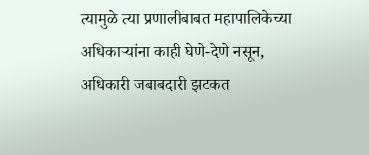त्यामुळे त्या प्रणालीबाबत महापालिकेच्या अधिकाऱ्यांना काही घेणे-देणे नसून, अधिकारी जबाबदारी झटकत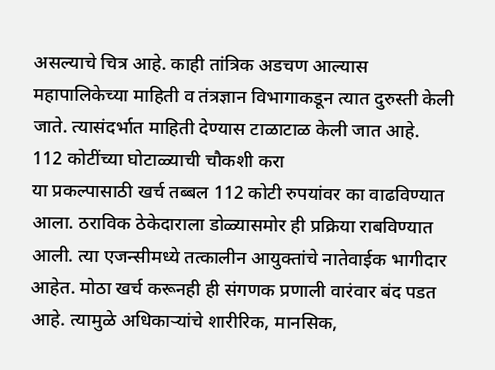असल्याचे चित्र आहे. काही तांत्रिक अडचण आल्यास महापालिकेच्या माहिती व तंत्रज्ञान विभागाकडून त्यात दुरुस्ती केली जाते. त्यासंदर्भात माहिती देण्यास टाळाटाळ केली जात आहे.
112 कोटींच्या घोटाळ्याची चौकशी करा
या प्रकल्पासाठी खर्च तब्बल 112 कोटी रुपयांवर का वाढविण्यात आला. ठराविक ठेकेदाराला डोळ्यासमोर ही प्रक्रिया राबविण्यात आली. त्या एजन्सीमध्ये तत्कालीन आयुक्तांचे नातेवाईक भागीदार आहेत. मोठा खर्च करूनही ही संगणक प्रणाली वारंवार बंद पडत आहे. त्यामुळे अधिकाऱ्यांचे शारीरिक, मानसिक,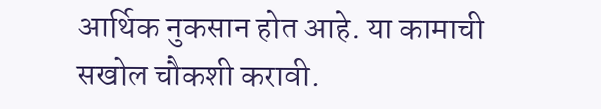आर्थिक नुकसान होत आहे. या कामाची सखोल चौकशी करावी.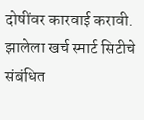दोषींवर कारवाई करावी. झालेला खर्च स्मार्ट सिटीचे संबंधित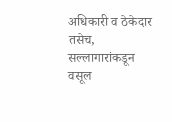अधिकारी व ठेकेदार तसेच, सल्लागारांकडून वसूल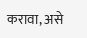करावा, असे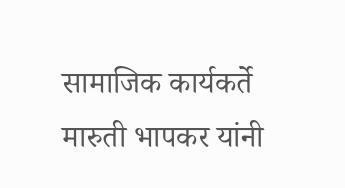सामाजिक कार्यकर्ते मारुती भापकर यांनी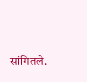सांगितले.